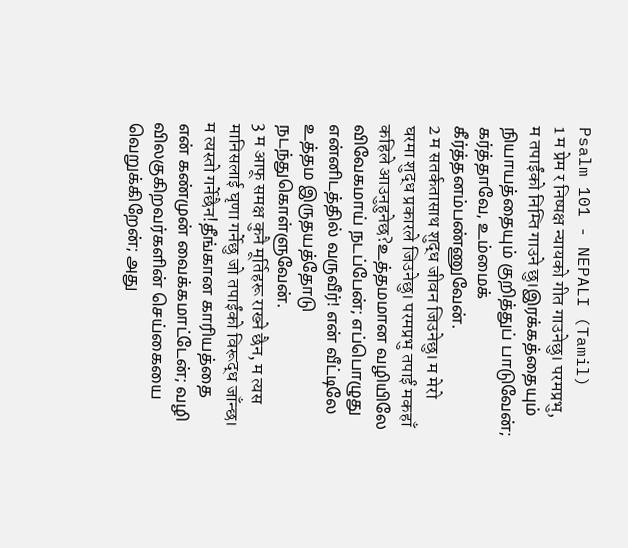Psalm 101 - NEPALI (Tamil)
1 म प्रेम र निष्पक्ष न्यायको गीत गाउनेछु। परमप्रभु, म तपाईंको निम्ति गाउने छु।இரக்கத்தையும் நியாயத்தையும் குறித்துப் பாடுவேன்; கர்த்தாவே, உம்மைக் கீர்த்தனம்பண்ணுவேன்.
2 म सतर्कतासाथ शुद्ध जीवन जिउनेछु। म मेरो घरमा शुद्ध प्रकारले जिउनेछु। परमप्रभु तपाईं मकहाँ कहिले आउनुहुनेछ?உத்தமமான வழியிலே விவேகமாய் நடப்பேன்; எப்பொழுது என்னிடத்தில் வருவீர்! என் வீட்டிலே உத்தம இருதயத்தோடு நடந்துகொள்ளுவேன்.
3 म आफू समक्ष कुनै मूर्तिहरू राख्ने छैन, म त्यस मानिसलाई घृणा गर्नेछु जो तपाईंको विरूद्ध जाँन्छ। म त्यस्तो गर्नेछैन!தீங்கான காரியத்தை என் கண்முன் வைக்கமாட்டேன்; வழி விலகுகிறவர்களின் செய்கையை வெறுக்கிறேன்; அது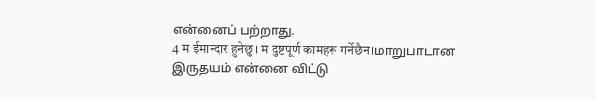என்னைப் பற்றாது.
4 म ईमान्दार हुनेछु। म दुष्टपूर्ण कामहरू गर्नेछैन।மாறுபாடான இருதயம் என்னை விட்டு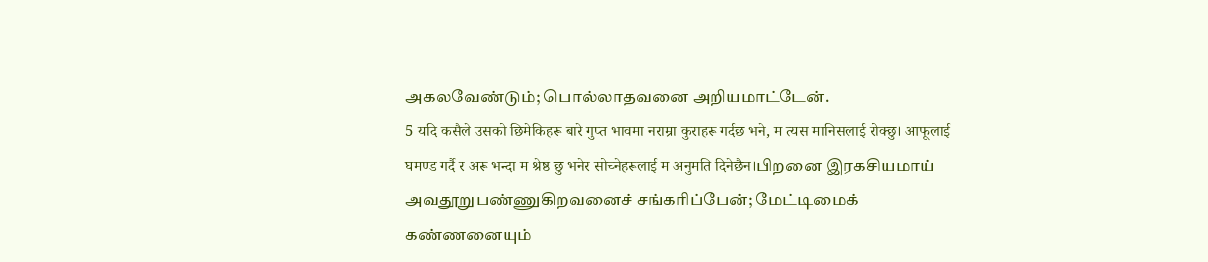அகலவேண்டும்; பொல்லாதவனை அறியமாட்டேன்.
5 यदि कसैले उसको छिमेकिहरू बारे गुप्त भावमा नराम्रा कुराहरू गर्दछ भने, म त्यस मानिसलाई रोक्छु। आफूलाई घमण्ड गर्दै र अरू भन्दा म श्रेष्ठ छु भनेर सोच्नेहरूलाई म अनुमति दिनेछैन।பிறனை இரகசியமாய் அவதூறுபண்ணுகிறவனைச் சங்கரிப்பேன்; மேட்டிமைக் கண்ணனையும்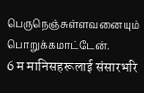பெருநெஞ்சுள்ளவனையும் பொறுக்கமாட்டேன்.
6 म मानिसहरूलाई संसारभरि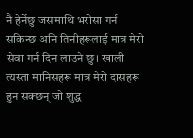नै हेर्नेछु जसमाथि भरोसा गर्न सकिन्छ अनि तिनीहरूलाई मात्र मेरो सेवा गर्न दिन लाउने छु। खाली त्यस्ता मानिसहरू मात्र मेरो दासहरू हुन सक्छन् जो शुद्ध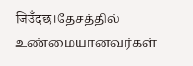जिउँदछ।தேசத்தில் உண்மையானவர்கள்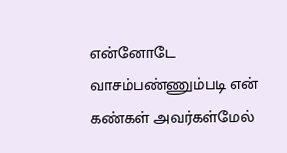என்னோடே வாசம்பண்ணும்படி என் கண்கள் அவர்கள்மேல்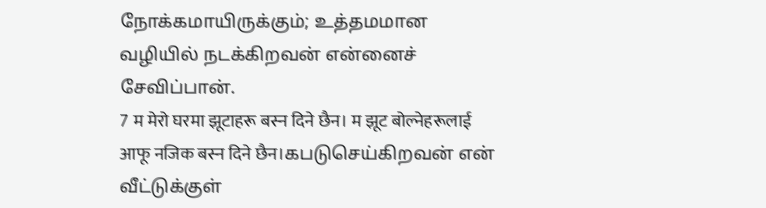நோக்கமாயிருக்கும்; உத்தமமான வழியில் நடக்கிறவன் என்னைச் சேவிப்பான்.
7 म मेरो घरमा झूटाहरू बस्न दिने छैन। म झूट बोल्नेहरूलाई आफू नजिक बस्न दिने छैन।கபடுசெய்கிறவன் என் வீட்டுக்குள்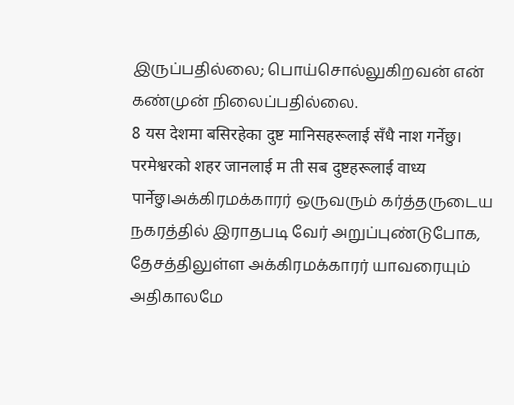இருப்பதில்லை; பொய்சொல்லுகிறவன் என் கண்முன் நிலைப்பதில்லை.
8 यस देशमा बसिरहेका दुष्ट मानिसहरूलाई सँधै नाश गर्नेछु। परमेश्वरको शहर जानलाई म ती सब दुष्टहरूलाई वाध्य पार्नेछु।அக்கிரமக்காரர் ஒருவரும் கர்த்தருடைய நகரத்தில் இராதபடி வேர் அறுப்புண்டுபோக, தேசத்திலுள்ள அக்கிரமக்காரர் யாவரையும் அதிகாலமே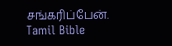சங்கரிப்பேன்.
Tamil Bible